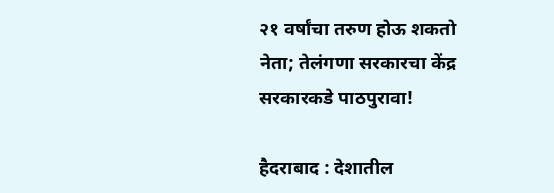२१ वर्षांचा तरुण होऊ शकतो नेता; तेलंगणा सरकारचा केंद्र सरकारकडे पाठपुरावा!

हैदराबाद : देशातील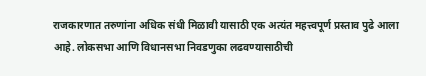राजकारणात तरुणांना अधिक संधी मिळावी यासाठी एक अत्यंत महत्त्वपूर्ण प्रस्ताव पुढे आला आहे. लोकसभा आणि विधानसभा निवडणुका लढवण्यासाठीची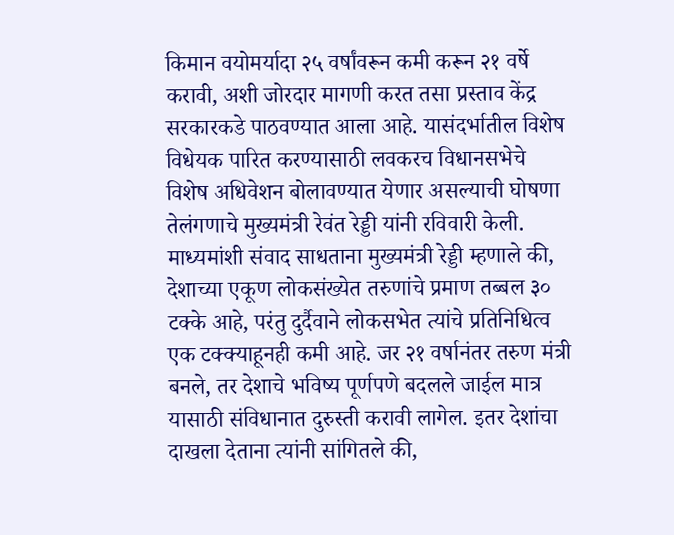किमान वयोमर्यादा २५ वर्षांवरून कमी करून २१ वर्षे करावी, अशी जोरदार मागणी करत तसा प्रस्ताव केंद्र सरकारकडे पाठवण्यात आला आहे. यासंदर्भातील विशेष विधेयक पारित करण्यासाठी लवकरच विधानसभेचे विशेष अधिवेशन बोलावण्यात येणार असल्याची घोषणा तेलंगणाचे मुख्यमंत्री रेवंत रेड्डी यांनी रविवारी केली.
माध्यमांशी संवाद साधताना मुख्यमंत्री रेड्डी म्हणाले की, देशाच्या एकूण लोकसंख्येत तरुणांचे प्रमाण तब्बल ३० टक्के आहे, परंतु दुर्दैवाने लोकसभेत त्यांचे प्रतिनिधित्व एक टक्क्याहूनही कमी आहे. जर २१ वर्षानंतर तरुण मंत्री बनले, तर देशाचे भविष्य पूर्णपणे बदलले जाईल मात्र यासाठी संविधानात दुरुस्ती करावी लागेल. इतर देशांचा दाखला देताना त्यांनी सांगितले की,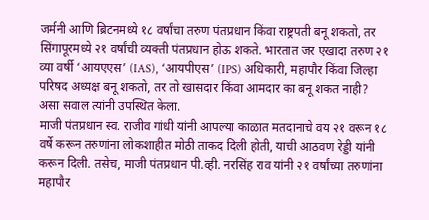जर्मनी आणि ब्रिटनमध्ये १८ वर्षांचा तरुण पंतप्रधान किंवा राष्ट्रपती बनू शकतो, तर सिंगापूरमध्ये २१ वर्षांची व्यक्ती पंतप्रधान होऊ शकते. भारतात जर एखादा तरुण २१ व्या वर्षी ‘आयएएस’ (IAS), ‘आयपीएस’ (IPS) अधिकारी, महापौर किंवा जिल्हा परिषद अध्यक्ष बनू शकतो, तर तो खासदार किंवा आमदार का बनू शकत नाही? असा सवाल त्यांनी उपस्थित केला.
माजी पंतप्रधान स्व. राजीव गांधी यांनी आपल्या काळात मतदानाचे वय २१ वरून १८ वर्षे करून तरुणांना लोकशाहीत मोठी ताकद दिली होती, याची आठवण रेड्डी यांनी करून दिली. तसेच, माजी पंतप्रधान पी.व्ही. नरसिंह राव यांनी २१ वर्षांच्या तरुणांना महापौर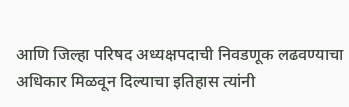आणि जिल्हा परिषद अध्यक्षपदाची निवडणूक लढवण्याचा अधिकार मिळवून दिल्याचा इतिहास त्यांनी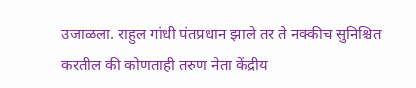उजाळला. राहुल गांधी पंतप्रधान झाले तर ते नक्कीच सुनिश्चित करतील की कोणताही तरुण नेता केंद्रीय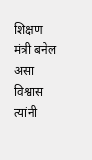शिक्षण मंत्री बनेल असा विश्वास त्यांनी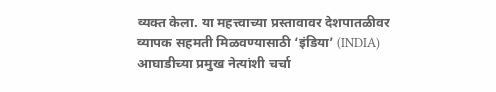व्यक्त केला. या महत्त्वाच्या प्रस्तावावर देशपातळीवर व्यापक सहमती मिळवण्यासाठी ‘इंडिया’ (INDIA) आघाडीच्या प्रमुख नेत्यांशी चर्चा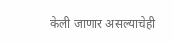केली जाणार असल्याचेही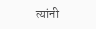त्यांनी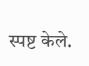स्पष्ट केले.